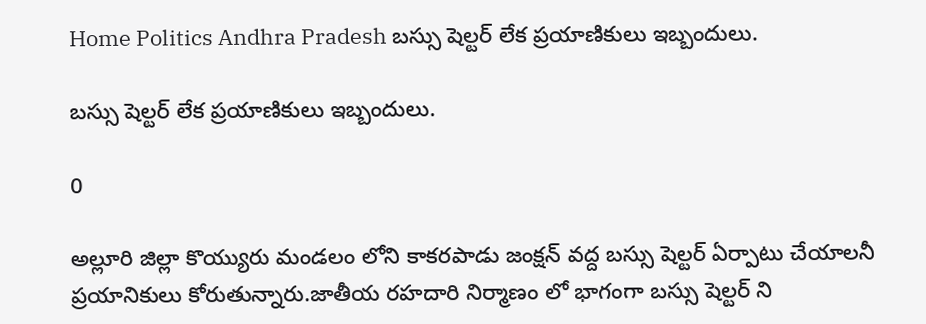Home Politics Andhra Pradesh బస్సు షెల్టర్ లేక ప్రయాణికులు ఇబ్బందులు.

బస్సు షెల్టర్ లేక ప్రయాణికులు ఇబ్బందులు.

0

అల్లూరి జిల్లా కొయ్యురు మండలం లోని కాకరపాడు జంక్షన్ వద్ద బస్సు షెల్టర్ ఏర్పాటు చేయాలనీ ప్రయానికులు కోరుతున్నారు.జాతీయ రహదారి నిర్మాణం లో భాగంగా బస్సు షెల్టర్ ని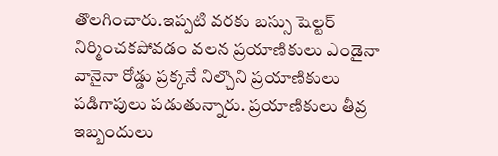తొలగించారు.ఇప్పటి వరకు బస్సు షెల్టర్ నిర్మించకపోవడం వలన ప్రయాణికులు ఎండైనా వానైనా రోడ్డు ప్రక్కనే నిల్చొని ప్రయాణికులు పడిగాపులు పడుతున్నారు. ప్రయాణికులు తీవ్ర ఇబ్బందులు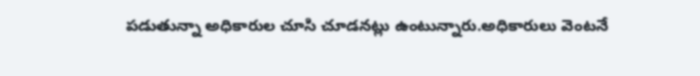పడుతున్నా అధికారుల చూసి చూడనట్లు ఉంటున్నారు.అధికారులు వెంటనే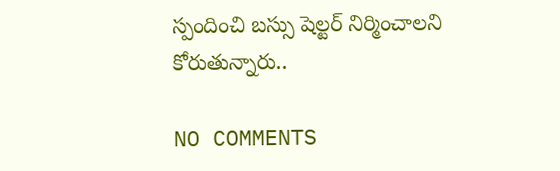స్పందించి బస్సు షెల్టర్ నిర్మించాలని కోరుతున్నారు..

NO COMMENTS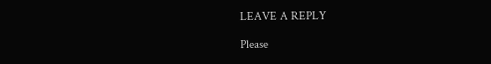LEAVE A REPLY

Please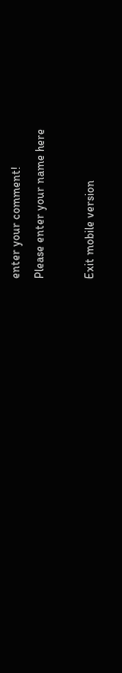enter your comment!
Please enter your name here

Exit mobile version